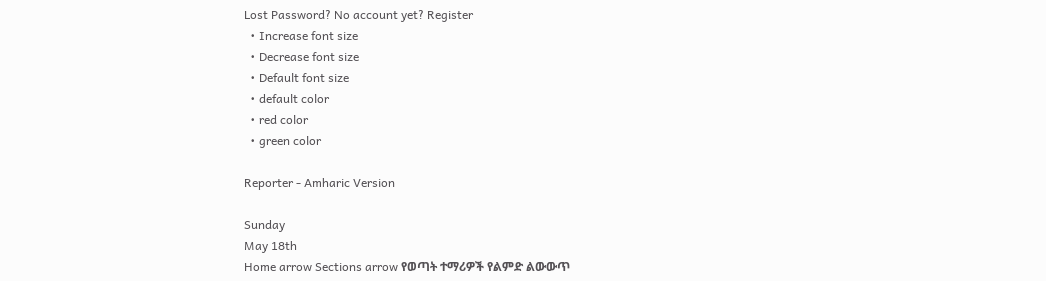Lost Password? No account yet? Register
  • Increase font size
  • Decrease font size
  • Default font size
  • default color
  • red color
  • green color

Reporter - Amharic Version

Sunday
May 18th
Home arrow Sections arrow የወጣት ተማሪዎች የልምድ ልውውጥ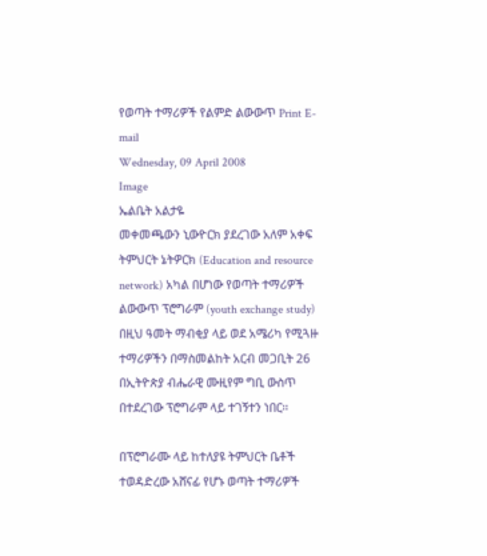የወጣት ተማሪዎች የልምድ ልውውጥ Print E-mail
Wednesday, 09 April 2008
Image
ኤልቤት አልታዬ
መቀመጫውን ኒውዮርክ ያደረገው አለም አቀፍ ትምህርት ኔትዎርክ (Education and resource network) አካል በሆነው የወጣት ተማሪዎች ልውውጥ ፕሮግራም (youth exchange study) በዚህ ዓመት ማብቂያ ላይ ወደ አሜሪካ የሚጓዙ ተማሪዎችን በማስመልከት አርብ መጋቢት 26 በኢትዮጵያ ብሔራዊ ሙዚየም ግቢ ውስጥ በተደረገው ፕሮግራም ላይ ተገኝተን ነበር፡፡

በፕሮግራሙ ላይ ከተለያዩ ትምህርት ቤቶች ተወዳድረው አሸናፊ የሆኑ ወጣት ተማሪዎች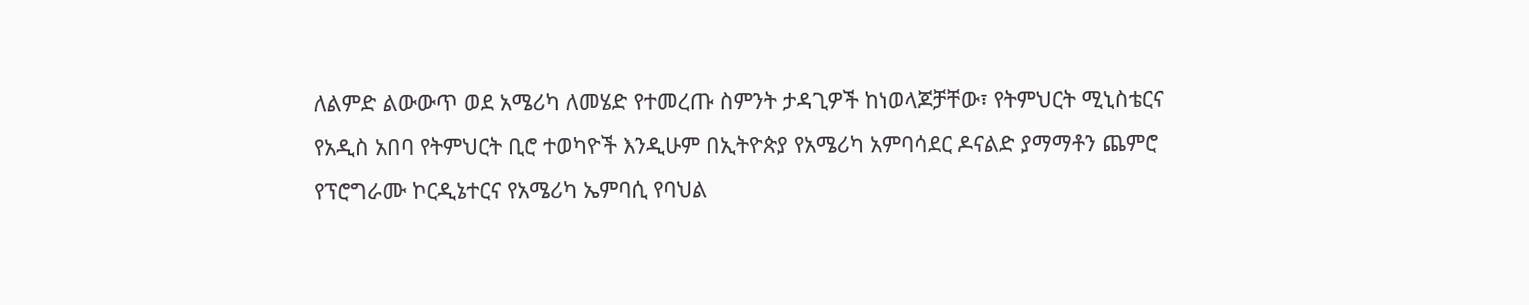ለልምድ ልውውጥ ወደ አሜሪካ ለመሄድ የተመረጡ ስምንት ታዳጊዎች ከነወላጆቻቸው፣ የትምህርት ሚኒስቴርና የአዲስ አበባ የትምህርት ቢሮ ተወካዮች እንዲሁም በኢትዮጵያ የአሜሪካ አምባሳደር ዶናልድ ያማማቶን ጨምሮ የፕሮግራሙ ኮርዲኔተርና የአሜሪካ ኤምባሲ የባህል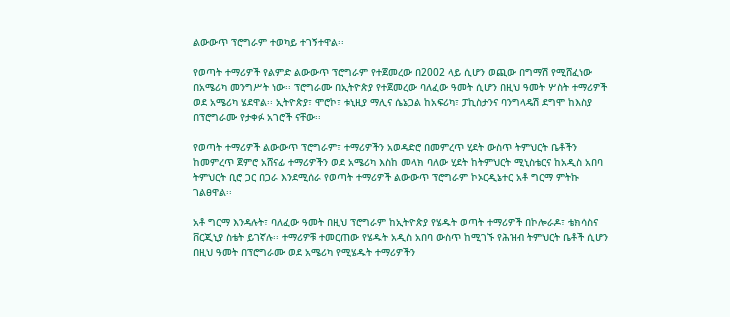ልውውጥ ፕሮግራም ተወካይ ተገኝተዋል፡፡

የወጣት ተማሪዎች የልምድ ልውውጥ ፕሮግራም የተጀመረው በ2002 ላይ ሲሆን ወጪው በግማሽ የሚሸፈነው በአሜሪካ መንግሥት ነው፡፡ ፕሮግራሙ በኢትዮጵያ የተጀመረው ባለፈው ዓመት ሲሆን በዚህ ዓመት ሦስት ተማሪዎች ወደ አሜሪካ ሄደዋል፡፡ ኢትዮጵያ፣ ሞሮኮ፣ ቱኒዚያ ማሊና ሴኔጋል ከአፍሪካ፣ ፓኪስታንና ባንግላዴሽ ደግሞ ከእስያ በፕሮግራሙ የታቀፉ አገሮች ናቸው፡፡

የወጣት ተማሪዎች ልውውጥ ፕሮግራም፣ ተማሪዎችን አወዳድሮ በመምረጥ ሂደት ውስጥ ትምህርት ቤቶችን ከመምረጥ ጀምሮ አሸናፊ ተማሪዎችን ወደ አሜሪካ እስከ መላክ ባለው ሂደት ከትምህርት ሚኒስቴርና ከአዲስ አበባ ትምህርት ቢሮ ጋር በጋራ እንደሚሰራ የወጣት ተማሪዎች ልውውጥ ፕሮግራም ኮኦርዲኔተር አቶ ግርማ ምትኩ ገልፀዋል፡፡

አቶ ግርማ እንዳሉት፣ ባለፈው ዓመት በዚህ ፕሮግራም ከኢትዮጵያ የሄዱት ወጣት ተማሪዎች በኮሎራዶ፣ ቴክሳስና ቨርጂኒያ ስቴት ይገኛሉ፡፡ ተማሪዎቹ ተመርጠው የሄዱት አዲስ አበባ ውስጥ ከሚገኙ የሕዝብ ትምህርት ቤቶች ሲሆን በዚህ ዓመት በፕሮግራሙ ወደ አሜሪካ የሚሄዱት ተማሪዎችን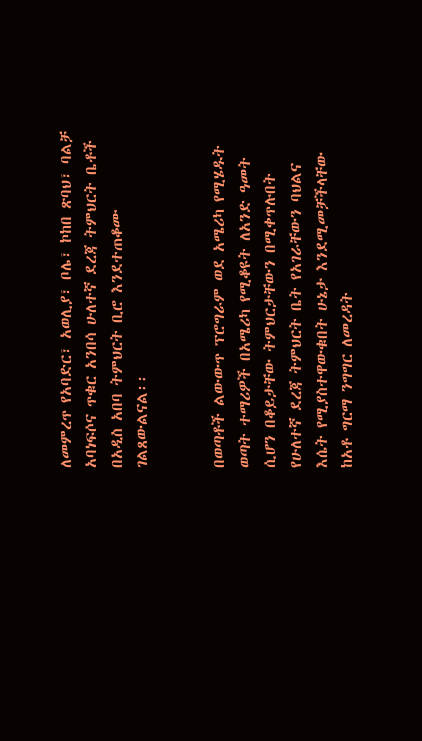ለመምረጥ የአባድር፣ አወሊያ፣ ቦሌ፣ ኮከበ ጽባህ፣ ባልቻ አባነፍሶና ጥቁር አንበሳ ሁለተኛ ደረጃ ትምህርት ቤቶች በአዲስ አበባ ትምህርት ቢሮ እንደተጠቆሙ ገልጸውልናል፡፡


በወጣቶች ልውውጥ ፕሮግራም ወደ አሜሪካ የሚሄዱት ወጣት ተማሪዎች በአሜሪካ የሚቆዩት ለአንድ ዓመት ሲሆን በቆይታቸው ትምህርታቸውን በሚቀጥሉበት የሁለተኛ ደረጃ ትምህርት ቤት የአገራቸውን ባህልና እሴት የሚያስተዋውቁበት ሁኔታ እንደሚመቻችላቸው ከአቶ ግርማ ንግግር ለመረዳት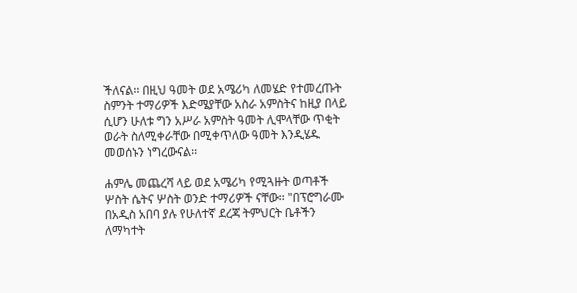ችለናል፡፡ በዚህ ዓመት ወደ አሜሪካ ለመሄድ የተመረጡት ስምንት ተማሪዎች እድሜያቸው አስራ አምስትና ከዚያ በላይ ሲሆን ሁለቱ ግን አሥራ አምስት ዓመት ሊሞላቸው ጥቂት ወራት ስለሚቀራቸው በሚቀጥለው ዓመት እንዲሄዱ መወሰኑን ነግረውናል፡፡

ሐምሌ መጨረሻ ላይ ወደ አሜሪካ የሚጓዙት ወጣቶች ሦስት ሴትና ሦስት ወንድ ተማሪዎች ናቸው፡፡ "በፕሮግራሙ በአዲስ አበባ ያሉ የሁለተኛ ደረጃ ትምህርት ቤቶችን ለማካተት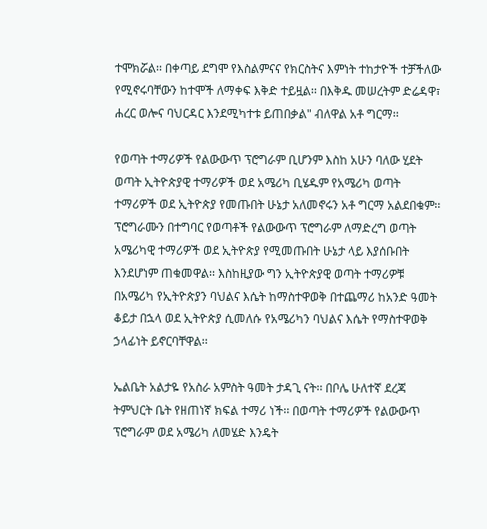ተሞክሯል፡፡ በቀጣይ ደግሞ የእስልምናና የክርስትና እምነት ተከታዮች ተቻችለው የሚኖሩባቸውን ከተሞች ለማቀፍ እቅድ ተይዟል፡፡ በእቅዱ መሠረትም ድሬዳዋ፣ ሐረር ወሎና ባህርዳር እንደሚካተቱ ይጠበቃል" ብለዋል አቶ ግርማ፡፡

የወጣት ተማሪዎች የልውውጥ ፕሮግራም ቢሆንም እስከ አሁን ባለው ሂደት ወጣት ኢትዮጵያዊ ተማሪዎች ወደ አሜሪካ ቢሄዱም የአሜሪካ ወጣት ተማሪዎች ወደ ኢትዮጵያ የመጡበት ሁኔታ አለመኖሩን አቶ ግርማ አልደበቁም፡፡ ፕሮግራሙን በተግባር የወጣቶች የልውውጥ ፕሮግራም ለማድረግ ወጣት አሜሪካዊ ተማሪዎች ወደ ኢትዮጵያ የሚመጡበት ሁኔታ ላይ እያሰቡበት እንደሆነም ጠቁመዋል፡፡ እስከዚያው ግን ኢትዮጵያዊ ወጣት ተማሪዎቹ በአሜሪካ የኢትዮጵያን ባህልና እሴት ከማስተዋወቅ በተጨማሪ ከአንድ ዓመት ቆይታ በኋላ ወደ ኢትዮጵያ ሲመለሱ የአሜሪካን ባህልና እሴት የማስተዋወቅ ኃላፊነት ይኖርባቸዋል፡፡

ኤልቤት አልታዬ የአስራ አምስት ዓመት ታዳጊ ናት፡፡ በቦሌ ሁለተኛ ደረጃ ትምህርት ቤት የዘጠነኛ ክፍል ተማሪ ነች፡፡ በወጣት ተማሪዎች የልውውጥ ፕሮግራም ወደ አሜሪካ ለመሄድ እንዴት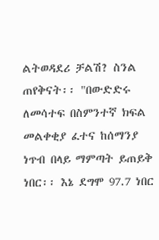ልትወዳደሪ ቻልሽ? ስንል ጠየቅናት፡፡ "በውድድሩ ለመሳተፍ በስምንተኛ ክፍል መልቀቂያ ፈተና ከሰማንያ ነጥብ በላይ ማምጣት ይጠይቅ ነበር፡፡ እኔ ደግሞ 97.7 ነበር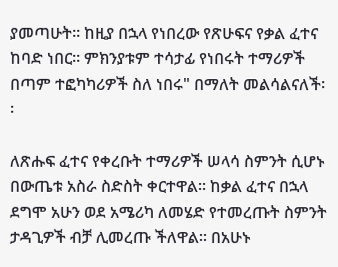ያመጣሁት፡፡ ከዚያ በኋላ የነበረው የጽሁፍና የቃል ፈተና ከባድ ነበር፡፡ ምክንያቱም ተሳታፊ የነበሩት ተማሪዎች በጣም ተፎካካሪዎች ስለ ነበሩ" በማለት መልሳልናለች፡፡

ለጽሑፍ ፈተና የቀረቡት ተማሪዎች ሠላሳ ስምንት ሲሆኑ በውጤቱ አስራ ስድስት ቀርተዋል፡፡ ከቃል ፈተና በኋላ ደግሞ አሁን ወደ አሜሪካ ለመሄድ የተመረጡት ስምንት ታዳጊዎች ብቻ ሊመረጡ ችለዋል፡፡ በአሁኑ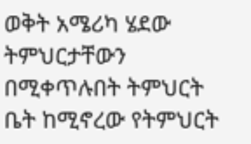ወቅት አሜሪካ ሄደው ትምህርታቸውን በሚቀጥሉበት ትምህርት ቤት ከሚኖረው የትምህርት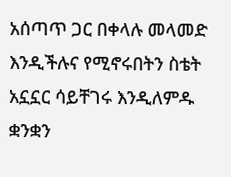አሰጣጥ ጋር በቀላሉ መላመድ እንዲችሉና የሚኖሩበትን ስቴት አኗኗር ሳይቸገሩ እንዲለምዱ ቋንቋን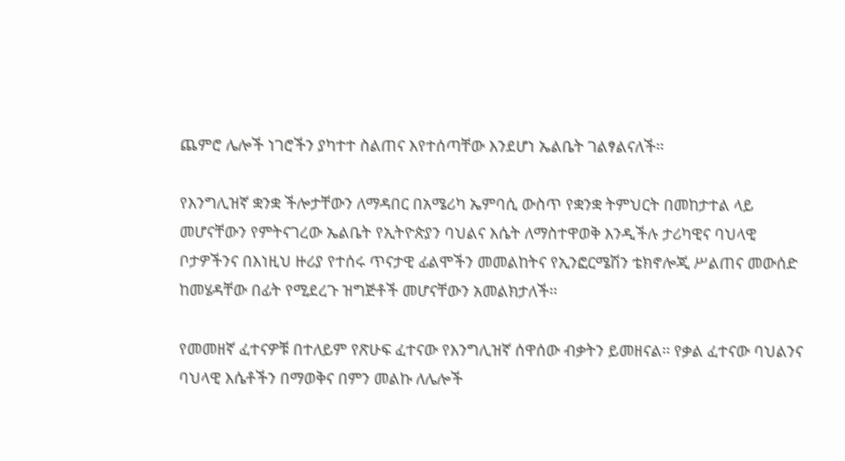ጨምሮ ሌሎች ነገሮችን ያካተተ ስልጠና እየተሰጣቸው እንደሆነ ኤልቤት ገልፃልናለች፡፡

የእንግሊዝኛ ቋንቋ ችሎታቸውን ለማዳበር በአሜሪካ ኤምባሲ ውስጥ የቋንቋ ትምህርት በመከታተል ላይ መሆናቸውን የምትናገረው ኤልቤት የኢትዮጵያን ባህልና እሴት ለማስተዋወቅ እንዲችሉ ታሪካዊና ባህላዊ ቦታዎችንና በእነዚህ ዙሪያ የተሰሩ ጥናታዊ ፊልሞችን መመልከትና የኢንፎርሜሽን ቴክኖሎጂ ሥልጠና መውሰድ ከመሄዳቸው በፊት የሚደረጉ ዝግጅቶች መሆናቸውን አመልክታለች፡፡

የመመዘኛ ፈተናዎቹ በተለይም የጽሁፍ ፈተናው የእንግሊዝኛ ሰዋሰው ብቃትን ይመዘናል፡፡ የቃል ፈተናው ባህልንና ባህላዊ እሴቶችን በማወቅና በምን መልኩ ለሌሎች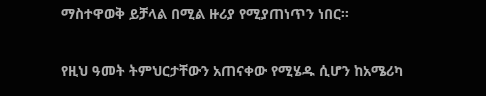ማስተዋወቅ ይቻላል በሚል ዙሪያ የሚያጠነጥን ነበር፡፡

የዚህ ዓመት ትምህርታቸውን አጠናቀው የሚሄዱ ሲሆን ከአሜሪካ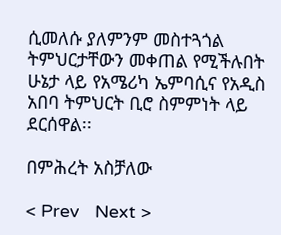ሲመለሱ ያለምንም መስተጓጎል ትምህርታቸውን መቀጠል የሚችሉበት ሁኔታ ላይ የአሜሪካ ኤምባሲና የአዲስ አበባ ትምህርት ቢሮ ስምምነት ላይ ደርሰዋል፡፡

በምሕረት አስቻለው

< Prev   Next >